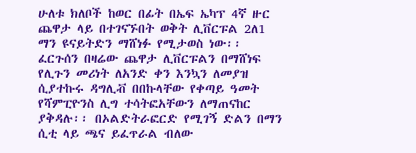ሁለቱ ክለቦች ከወር በፊት በኤፍ ኤካፕ 4ኛ ዙር ጨዋታ ላይ በተገናኙበት ወቅት ሊቨርፑል 2ለ1 ማን ዩናይትድን ማሸነፉ የሚታወስ ነው፡፡ ፈርጉሰን በዛሬው ጨዋታ ሊቨርፑልን በማሸነፍ የሊጉን መሪነት ለአንድ ቀን እንኳን ለመያዝ ሲያተኩሩ ዳግሊቭ በበኩላቸው የቀጣይ ዓመት የሻምፒዮንስ ሊግ ተሳትፎአቸውን ለማጠናከር ያቅዳሉ፡፡ በኦልድትራፎርድ የሚገኝ ድልን በማን ሲቲ ላይ ጫና ይፈጥራል ብለው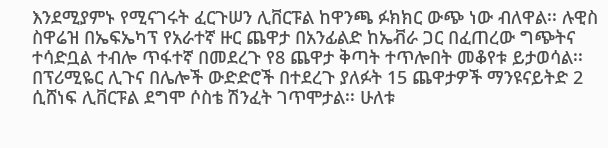እንደሚያምኑ የሚናገሩት ፈርጉሠን ሊቨርፑል ከዋንጫ ፉክክር ውጭ ነው ብለዋል፡፡ ሉዊስ ስዋሬዝ በኤፍኤካፕ የአራተኛ ዙር ጨዋታ በአንፊልድ ከኤቭራ ጋር በፈጠረው ግጭትና ተሳድቧል ተብሎ ጥፋተኛ በመደረጉ የ8 ጨዋታ ቅጣት ተጥሎበት መቆየቱ ይታወሳል፡፡ በፕሪሚዬር ሊጉና በሌሎች ውድድሮች በተደረጉ ያለፉት 15 ጨዋታዎች ማንዩናይትድ 2 ሲሸነፍ ሊቨርፑል ደግሞ ሶስቴ ሽንፈት ገጥሞታል፡፡ ሁለቱ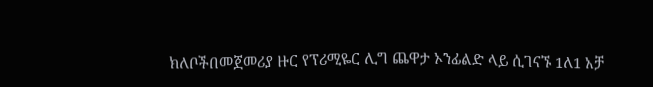ክለቦችበመጀመሪያ ዙር የፕሪሚዬር ሊግ ጨዋታ ኦንፊልድ ላይ ሲገናኙ 1ለ1 አቻ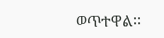ወጥተዋል፡፡